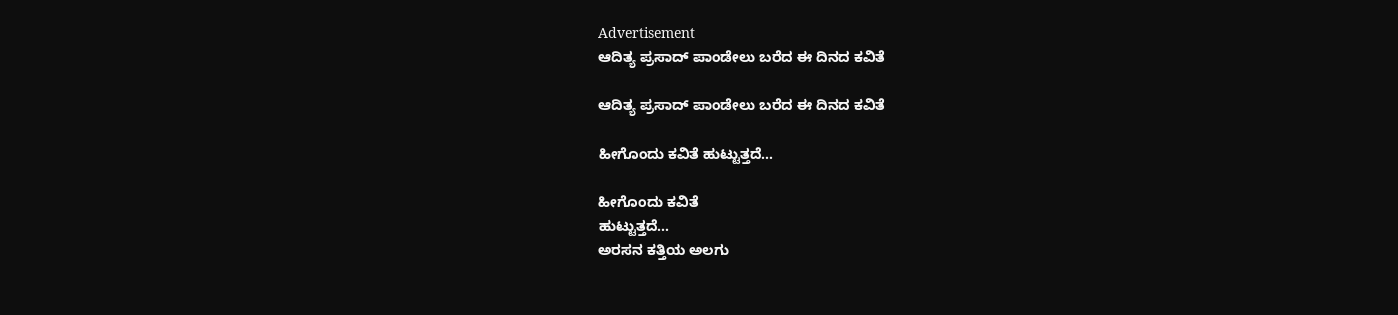Advertisement
ಆದಿತ್ಯ ಪ್ರಸಾದ್ ಪಾಂಡೇಲು ಬರೆದ ಈ ದಿನದ ಕವಿತೆ

ಆದಿತ್ಯ ಪ್ರಸಾದ್ ಪಾಂಡೇಲು ಬರೆದ ಈ ದಿನದ ಕವಿತೆ

ಹೀಗೊಂದು ಕವಿತೆ ಹುಟ್ಟುತ್ತದೆ…

ಹೀಗೊಂದು ಕವಿತೆ
ಹುಟ್ಟುತ್ತದೆ…
ಅರಸನ ಕತ್ತಿಯ‌ ಅಲಗು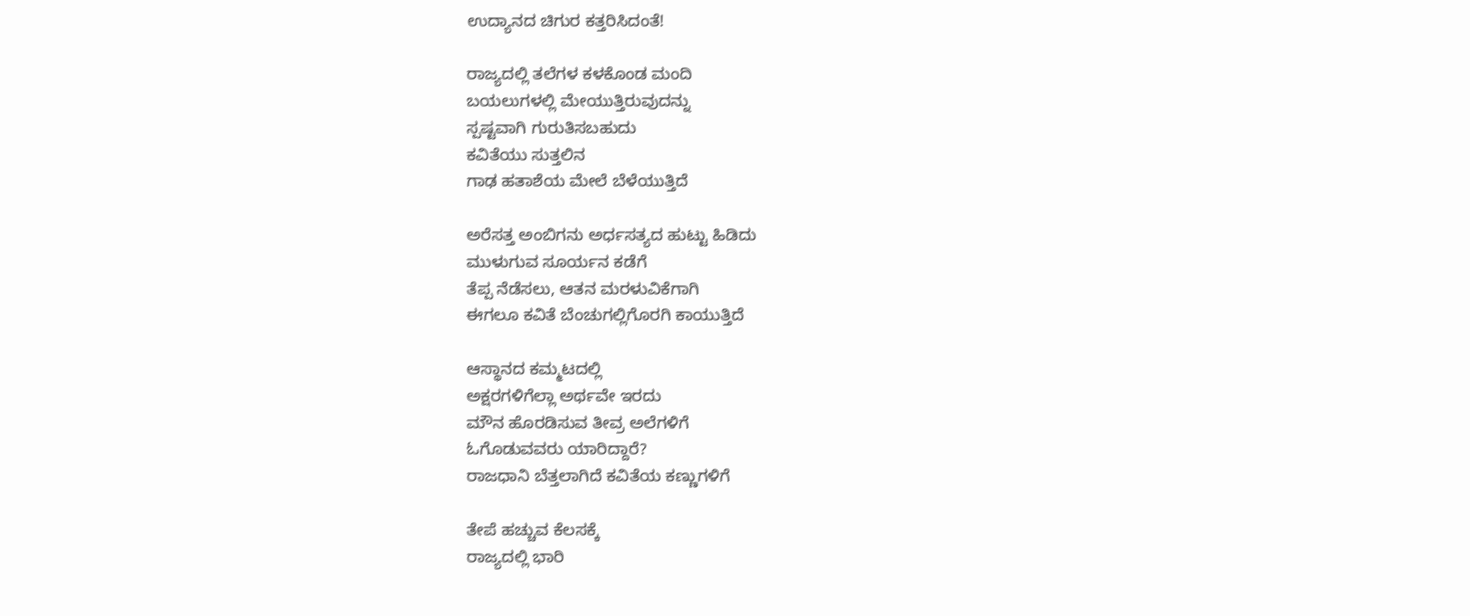ಉದ್ಯಾನದ ಚಿಗುರ ಕತ್ತರಿಸಿದಂತೆ!

ರಾಜ್ಯದಲ್ಲಿ ತಲೆಗಳ ಕಳಕೊಂಡ ಮಂದಿ
ಬಯಲುಗಳಲ್ಲಿ ಮೇಯುತ್ತಿರುವುದನ್ನು
ಸ್ಪಷ್ಟವಾಗಿ ಗುರುತಿಸಬಹುದು
ಕವಿತೆಯು ಸುತ್ತಲಿನ
ಗಾಢ ಹತಾಶೆಯ ಮೇಲೆ ಬೆಳೆಯುತ್ತಿದೆ

ಅರೆಸತ್ತ ಅಂಬಿಗನು ಅರ್ಧಸತ್ಯದ ಹುಟ್ಟು ಹಿಡಿದು
ಮುಳುಗುವ ಸೂರ್ಯನ ಕಡೆಗೆ
ತೆಪ್ಪ ನೆಡೆಸಲು, ಆತನ ಮರಳುವಿಕೆಗಾಗಿ
ಈಗಲೂ ಕವಿತೆ ಬೆಂಚುಗಲ್ಲಿಗೊರಗಿ ಕಾಯುತ್ತಿದೆ

ಆಸ್ಥಾನದ ಕಮ್ಮಟದಲ್ಲಿ
ಅಕ್ಷರಗಳಿಗೆಲ್ಲಾ ಅರ್ಥವೇ ಇರದು
ಮೌನ ಹೊರಡಿಸುವ ತೀವ್ರ ಅಲೆಗಳಿಗೆ
ಓಗೊಡುವವರು ಯಾರಿದ್ದಾರೆ?
ರಾಜಧಾನಿ ಬೆತ್ತಲಾಗಿದೆ ಕವಿತೆಯ ಕಣ್ಣುಗಳಿಗೆ

ತೇಪೆ ಹಚ್ಚುವ ಕೆಲಸಕ್ಕೆ
ರಾಜ್ಯದಲ್ಲಿ ಭಾರಿ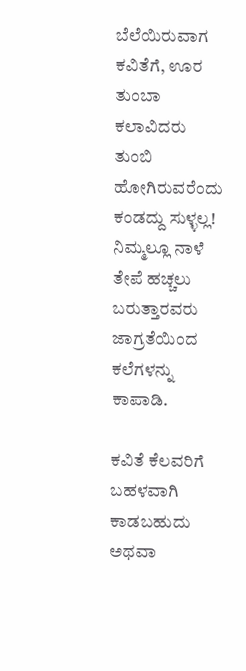ಬೆಲೆಯಿರುವಾಗ
ಕವಿತೆಗೆ, ಊರ ತುಂಬಾ ಕಲಾವಿದರು
ತುಂಬಿ ಹೋಗಿರುವರೆಂದು ಕಂಡದ್ದು ಸುಳ್ಳಲ್ಲ!
ನಿಮ್ಮಲ್ಲೂ ನಾಳೆ ತೇಪೆ ಹಚ್ಚಲು ಬರುತ್ತಾರವರು
ಜಾಗ್ರತೆಯಿಂದ ಕಲೆಗಳನ್ನು ಕಾಪಾಡಿ.

ಕವಿತೆ ಕೆಲವರಿಗೆ ಬಹಳವಾಗಿ ಕಾಡಬಹುದು
ಅಥವಾ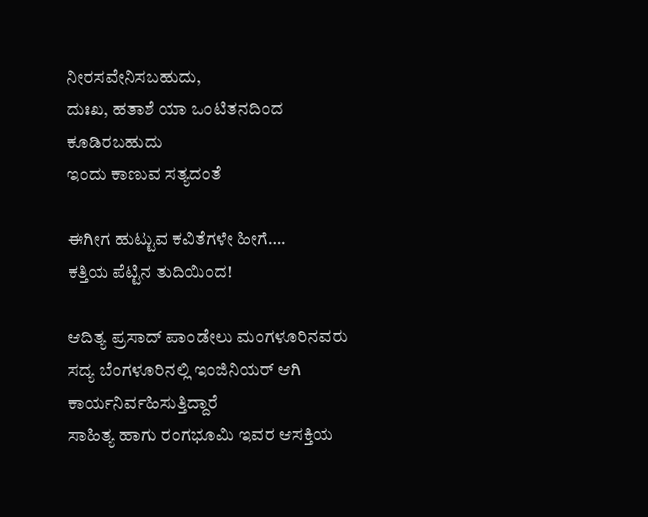ನೀರಸವೇನಿಸಬಹುದು,
ದುಃಖ, ಹತಾಶೆ ಯಾ ಒಂಟಿತನದಿಂದ ಕೂಡಿರಬಹುದು
ಇಂದು ಕಾಣುವ ಸತ್ಯದಂತೆ

ಈಗೀಗ ಹುಟ್ಟುವ ಕವಿತೆಗಳೇ ಹೀಗೆ….
ಕತ್ತಿಯ ಪೆಟ್ಟಿನ ತುದಿಯಿಂದ!

ಆದಿತ್ಯ ಪ್ರಸಾದ್ ಪಾಂಡೇಲು ಮಂಗಳೂರಿನವರು
ಸದ್ಯ ಬೆಂಗಳೂರಿನಲ್ಲಿ ಇಂಜಿನಿಯರ್ ಆಗಿ ಕಾರ್ಯನಿರ್ವಹಿಸುತ್ತಿದ್ದಾರೆ
ಸಾಹಿತ್ಯ ಹಾಗು ರಂಗಭೂಮಿ ಇವರ ಆಸಕ್ತಿಯ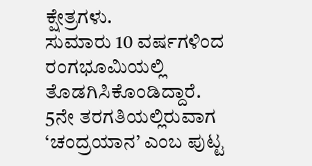ಕ್ಷೇತ್ರಗಳು.
ಸುಮಾರು 10 ವರ್ಷಗಳಿಂದ ರಂಗಭೂಮಿಯಲ್ಲಿ ತೊಡಗಿಸಿಕೊಂಡಿದ್ದಾರೆ.
5ನೇ ತರಗತಿಯಲ್ಲಿರುವಾಗ ‘ಚಂದ್ರಯಾನ’ ಎಂಬ ಪುಟ್ಟ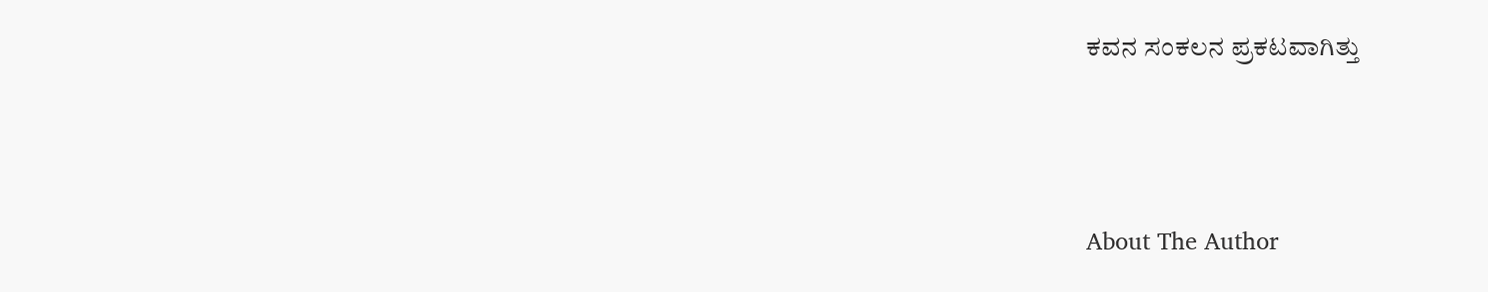ಕವನ ಸಂಕಲನ ಪ್ರಕಟವಾಗಿತ್ತು



About The Author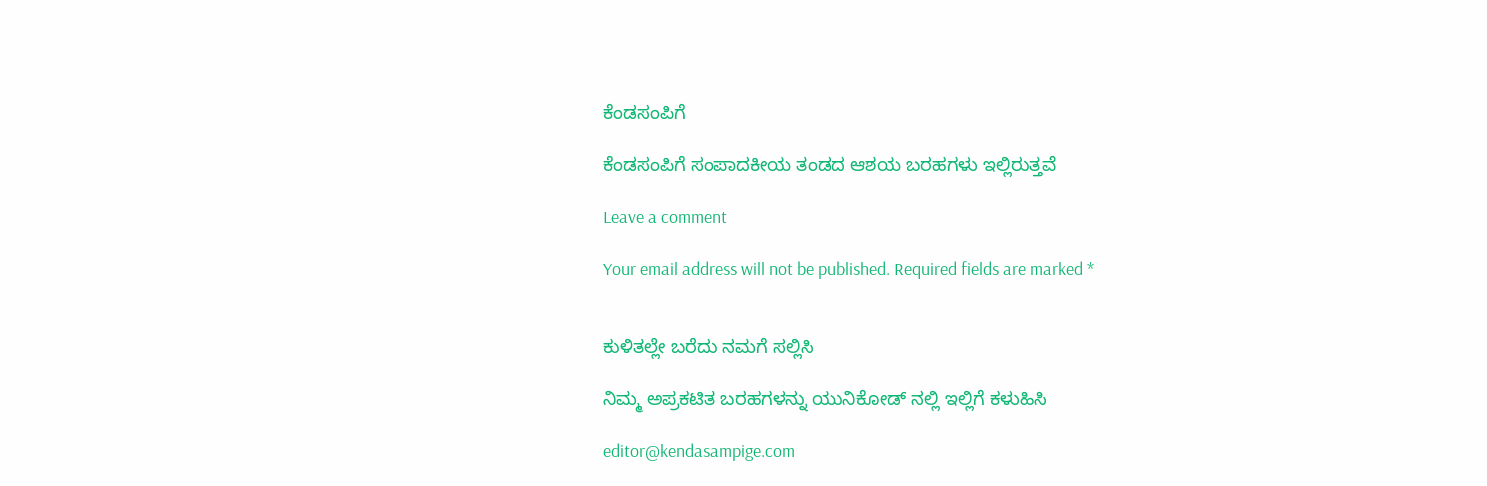ಕೆಂಡಸಂಪಿಗೆ

ಕೆಂಡಸಂಪಿಗೆ ಸಂಪಾದಕೀಯ ತಂಡದ ಆಶಯ ಬರಹಗಳು ಇಲ್ಲಿರುತ್ತವೆ

Leave a comment

Your email address will not be published. Required fields are marked *


ಕುಳಿತಲ್ಲೇ ಬರೆದು ನಮಗೆ ಸಲ್ಲಿಸಿ

ನಿಮ್ಮ ಅಪ್ರಕಟಿತ ಬರಹಗಳನ್ನು ಯುನಿಕೋಡ್ ನಲ್ಲಿ ಇಲ್ಲಿಗೆ ಕಳುಹಿಸಿ

editor@kendasampige.com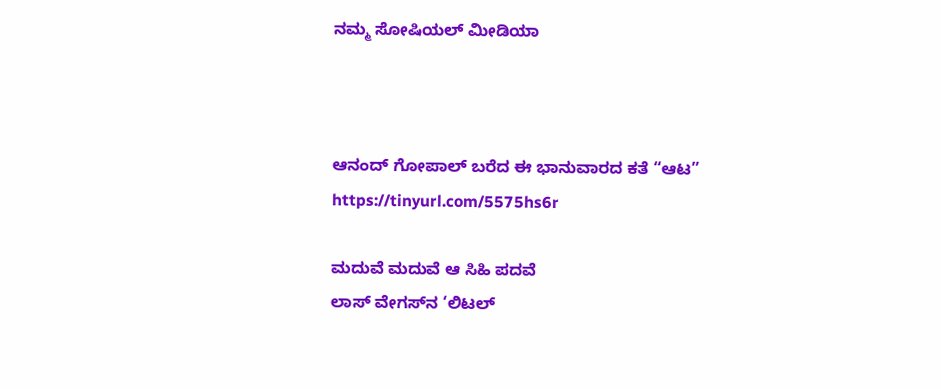ನಮ್ಮ ಸೋಷಿಯಲ್‌ ಮೀಡಿಯಾ



ಆನಂದ್‌ ಗೋಪಾಲ್‌ ಬರೆದ ಈ ಭಾನುವಾರದ ಕತೆ “ಆಟ”
https://tinyurl.com/5575hs6r

ಮದುವೆ ಮದುವೆ ಆ ಸಿಹಿ ಪದವೆ
ಲಾಸ್‌ ವೇಗಸ್‌ನ ‘ಲಿಟಲ್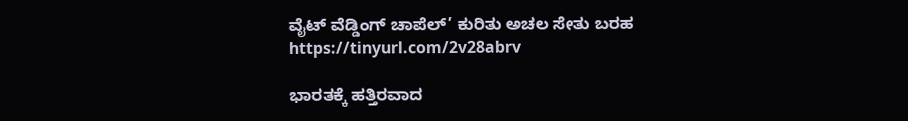ವೈಟ್ ವೆಡ್ಡಿಂಗ್ ಚಾಪೆಲ್’ ಕುರಿತು ಅಚಲ ಸೇತು ಬರಹ
https://tinyurl.com/2v28abrv

ಭಾರತಕ್ಕೆ ಹತ್ತಿರವಾದ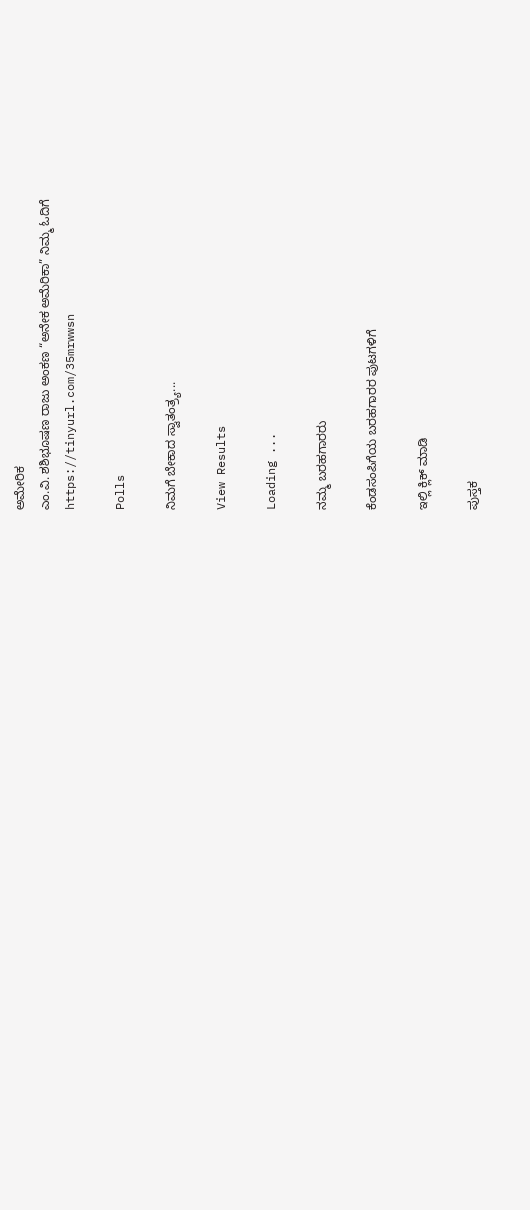ಅಮೇರಿಕ
ಎಂ.ವಿ. ಶಶಿಭೂಷಣ ರಾಜು ಅಂಕಣ “ಅನೇಕ ಅಮೆರಿಕಾ” ನಿಮ್ಮ ಓದಿಗೆ
https://tinyurl.com/35mrwwsn

Polls

ನಿಮಗೆ ಬೇಕಾದ ಸ್ವಾತಂತ್ರ್ಯ...

View Results

Loading ...

ನಮ್ಮ ಬರಹಗಾರರು

ಕೆಂಡಸಂಪಿಗೆಯ ಬರಹಗಾರರ ಪುಟಗಳಿಗೆ

ಇಲ್ಲಿ ಕ್ಲಿಕ್ ಮಾಡಿ

ಪುಸ್ತಕ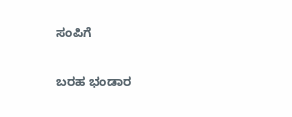ಸಂಪಿಗೆ

ಬರಹ ಭಂಡಾರ